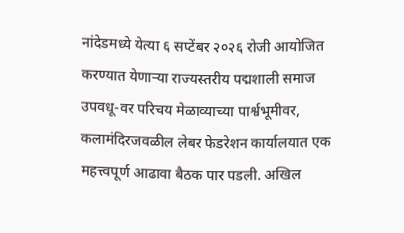नांदेडमध्ये येत्या ६ सप्टेंबर २०२६ रोजी आयोजित करण्यात येणाऱ्या राज्यस्तरीय पद्मशाली समाज उपवधू-वर परिचय मेळाव्याच्या पार्श्वभूमीवर, कलामंदिरजवळील लेबर फेडरेशन कार्यालयात एक महत्त्वपूर्ण आढावा बैठक पार पडली. अखिल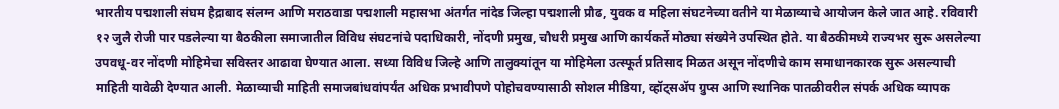भारतीय पद्मशाली संघम हैद्राबाद संलग्न आणि मराठवाडा पद्मशाली महासभा अंतर्गत नांदेड जिल्हा पद्मशाली प्रौढ, युवक व महिला संघटनेच्या वतीने या मेळाव्याचे आयोजन केले जात आहे. रविवारी १२ जुलै रोजी पार पडलेल्या या बैठकीला समाजातील विविध संघटनांचे पदाधिकारी, नोंदणी प्रमुख, चौधरी प्रमुख आणि कार्यकर्ते मोठ्या संख्येने उपस्थित होते. या बैठकीमध्ये राज्यभर सुरू असलेल्या उपवधू-वर नोंदणी मोहिमेचा सविस्तर आढावा घेण्यात आला. सध्या विविध जिल्हे आणि तालुक्यांतून या मोहिमेला उत्स्फूर्त प्रतिसाद मिळत असून नोंदणीचे काम समाधानकारक सुरू असल्याची माहिती यावेळी देण्यात आली. मेळाव्याची माहिती समाजबांधवांपर्यंत अधिक प्रभावीपणे पोहोचवण्यासाठी सोशल मीडिया, व्हॉट्सॲप ग्रुप्स आणि स्थानिक पातळीवरील संपर्क अधिक व्यापक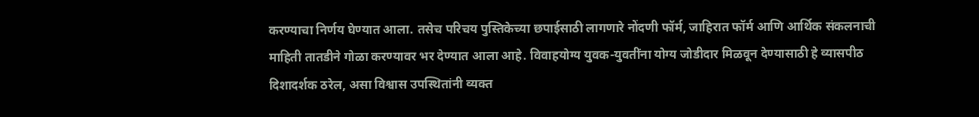करण्याचा निर्णय घेण्यात आला. तसेच परिचय पुस्तिकेच्या छपाईसाठी लागणारे नोंदणी फॉर्म, जाहिरात फॉर्म आणि आर्थिक संकलनाची माहिती तातडीने गोळा करण्यावर भर देण्यात आला आहे. विवाहयोग्य युवक-युवतींना योग्य जोडीदार मिळवून देण्यासाठी हे व्यासपीठ दिशादर्शक ठरेल, असा विश्वास उपस्थितांनी व्यक्त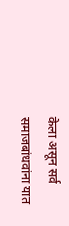केला असून सर्व समाजबांधवांना यात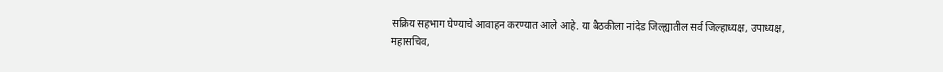सक्रिय सहभाग घेण्याचे आवाहन करण्यात आले आहे. या बैठकीला नांदेड जिल्ह्यातील सर्व जिल्हाध्यक्ष, उपाध्यक्ष, महासचिव,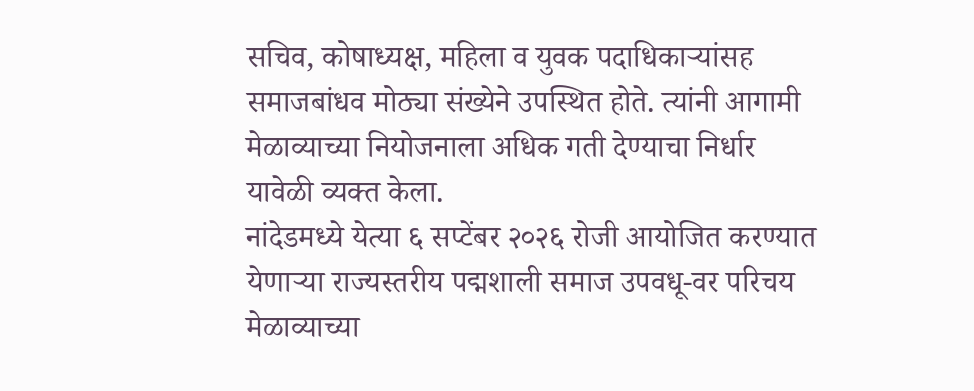सचिव, कोषाध्यक्ष, महिला व युवक पदाधिकाऱ्यांसह समाजबांधव मोठ्या संख्येने उपस्थित होते. त्यांनी आगामी मेळाव्याच्या नियोजनाला अधिक गती देण्याचा निर्धार यावेळी व्यक्त केला.
नांदेडमध्ये येत्या ६ सप्टेंबर २०२६ रोजी आयोजित करण्यात येणाऱ्या राज्यस्तरीय पद्मशाली समाज उपवधू-वर परिचय मेळाव्याच्या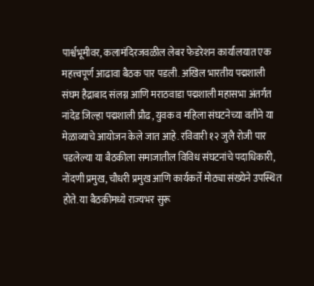पार्श्वभूमीवर, कलामंदिरजवळील लेबर फेडरेशन कार्यालयात एक महत्त्वपूर्ण आढावा बैठक पार पडली. अखिल भारतीय पद्मशाली संघम हैद्राबाद संलग्न आणि मराठवाडा पद्मशाली महासभा अंतर्गत नांदेड जिल्हा पद्मशाली प्रौढ, युवक व महिला संघटनेच्या वतीने या मेळाव्याचे आयोजन केले जात आहे. रविवारी १२ जुलै रोजी पार पडलेल्या या बैठकीला समाजातील विविध संघटनांचे पदाधिकारी, नोंदणी प्रमुख, चौधरी प्रमुख आणि कार्यकर्ते मोठ्या संख्येने उपस्थित होते. या बैठकीमध्ये राज्यभर सुरू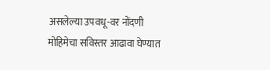असलेल्या उपवधू-वर नोंदणी मोहिमेचा सविस्तर आढावा घेण्यात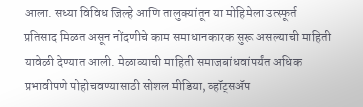आला. सध्या विविध जिल्हे आणि तालुक्यांतून या मोहिमेला उत्स्फूर्त प्रतिसाद मिळत असून नोंदणीचे काम समाधानकारक सुरू असल्याची माहिती यावेळी देण्यात आली. मेळाव्याची माहिती समाजबांधवांपर्यंत अधिक प्रभावीपणे पोहोचवण्यासाठी सोशल मीडिया, व्हॉट्सॲप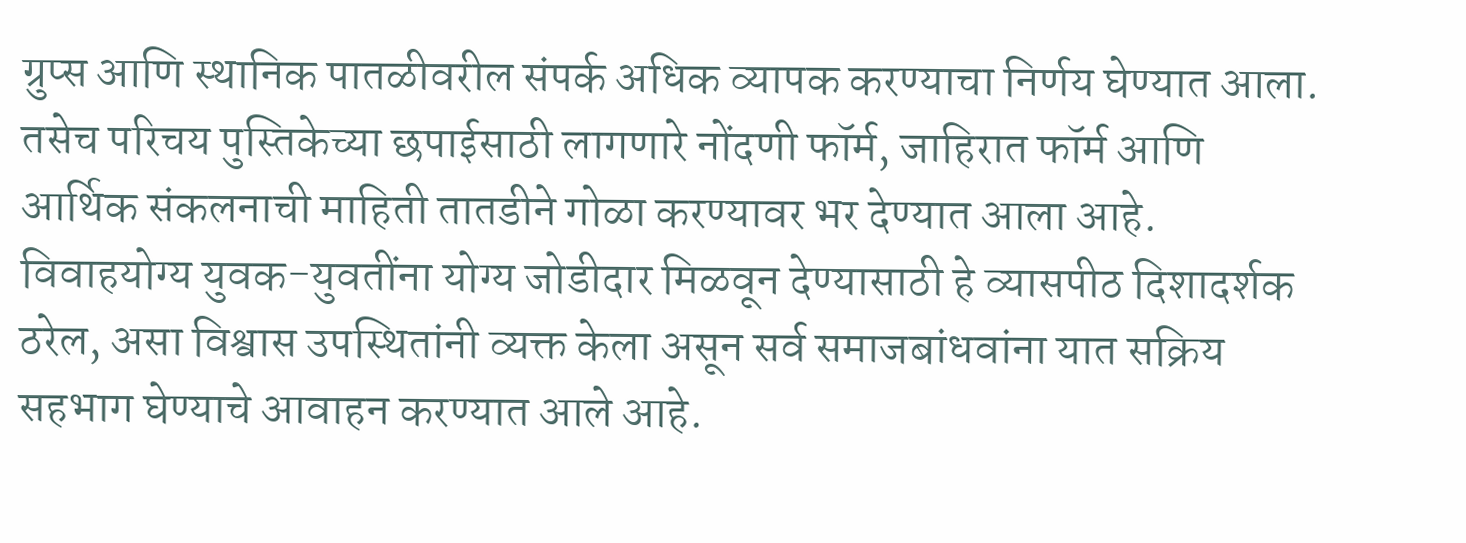ग्रुप्स आणि स्थानिक पातळीवरील संपर्क अधिक व्यापक करण्याचा निर्णय घेण्यात आला. तसेच परिचय पुस्तिकेच्या छपाईसाठी लागणारे नोंदणी फॉर्म, जाहिरात फॉर्म आणि आर्थिक संकलनाची माहिती तातडीने गोळा करण्यावर भर देण्यात आला आहे. विवाहयोग्य युवक-युवतींना योग्य जोडीदार मिळवून देण्यासाठी हे व्यासपीठ दिशादर्शक ठरेल, असा विश्वास उपस्थितांनी व्यक्त केला असून सर्व समाजबांधवांना यात सक्रिय सहभाग घेण्याचे आवाहन करण्यात आले आहे.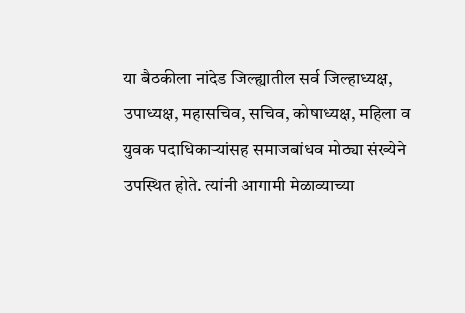या बैठकीला नांदेड जिल्ह्यातील सर्व जिल्हाध्यक्ष, उपाध्यक्ष, महासचिव, सचिव, कोषाध्यक्ष, महिला व युवक पदाधिकाऱ्यांसह समाजबांधव मोठ्या संख्येने उपस्थित होते. त्यांनी आगामी मेळाव्याच्या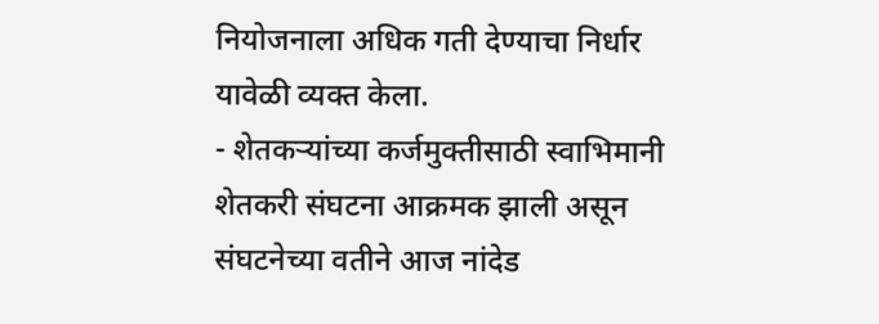नियोजनाला अधिक गती देण्याचा निर्धार यावेळी व्यक्त केला.
- शेतकऱ्यांच्या कर्जमुक्तीसाठी स्वाभिमानी शेतकरी संघटना आक्रमक झाली असून संघटनेच्या वतीने आज नांदेड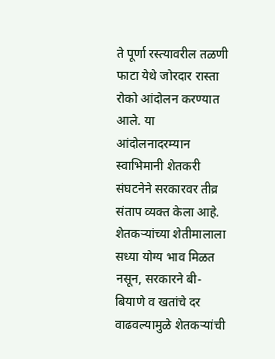ते पूर्णा रस्त्यावरील तळणी फाटा येथे जोरदार रास्ता रोको आंदोलन करण्यात आले. या आंदोलनादरम्यान स्वाभिमानी शेतकरी संघटनेने सरकारवर तीव्र संताप व्यक्त केला आहे. शेतकऱ्यांच्या शेतीमालाला सध्या योग्य भाव मिळत नसून, सरकारने बी-बियाणे व खतांचे दर वाढवल्यामुळे शेतकऱ्यांची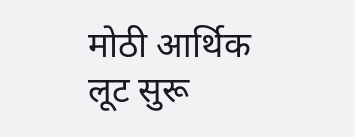मोठी आर्थिक लूट सुरू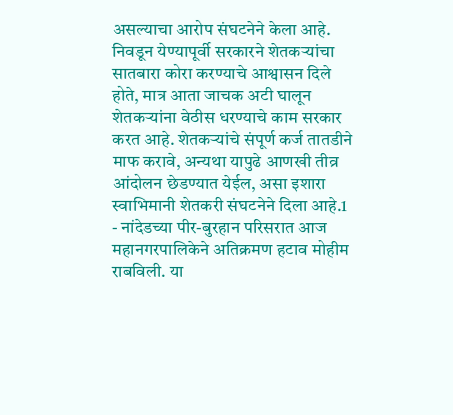असल्याचा आरोप संघटनेने केला आहे. निवडून येण्यापूर्वी सरकारने शेतकऱ्यांचा सातबारा कोरा करण्याचे आश्वासन दिले होते, मात्र आता जाचक अटी घालून शेतकऱ्यांना वेठीस धरण्याचे काम सरकार करत आहे. शेतकऱ्यांचे संपूर्ण कर्ज तातडीने माफ करावे, अन्यथा यापुढे आणखी तीव्र आंदोलन छेडण्यात येईल, असा इशारा स्वाभिमानी शेतकरी संघटनेने दिला आहे.1
- नांदेडच्या पीर-बुरहान परिसरात आज महानगरपालिकेने अतिक्रमण हटाव मोहीम राबविली. या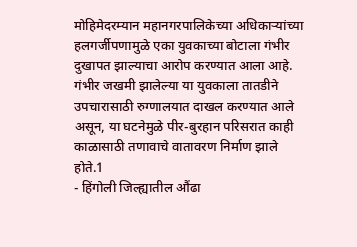मोहिमेदरम्यान महानगरपालिकेच्या अधिकाऱ्यांच्या हलगर्जीपणामुळे एका युवकाच्या बोटाला गंभीर दुखापत झाल्याचा आरोप करण्यात आला आहे. गंभीर जखमी झालेल्या या युवकाला तातडीने उपचारासाठी रुग्णालयात दाखल करण्यात आले असून, या घटनेमुळे पीर-बुरहान परिसरात काही काळासाठी तणावाचे वातावरण निर्माण झाले होते.1
- हिंगोली जिल्ह्यातील औंढा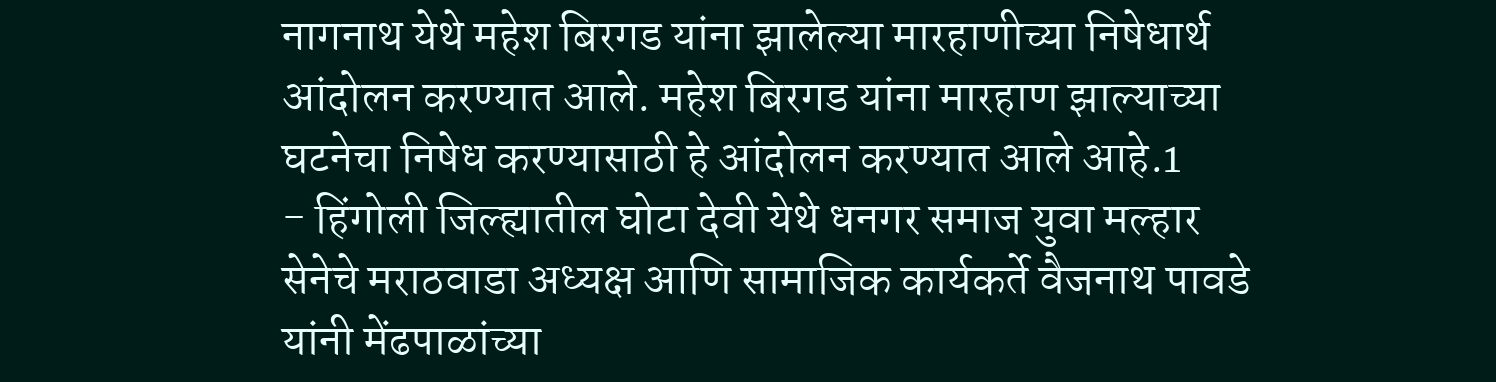नागनाथ येथे महेश बिरगड यांना झालेल्या मारहाणीच्या निषेधार्थ आंदोलन करण्यात आले. महेश बिरगड यांना मारहाण झाल्याच्या घटनेचा निषेध करण्यासाठी हे आंदोलन करण्यात आले आहे.1
- हिंगोली जिल्ह्यातील घोटा देवी येथे धनगर समाज युवा मल्हार सेनेचे मराठवाडा अध्यक्ष आणि सामाजिक कार्यकर्ते वैजनाथ पावडे यांनी मेंढपाळांच्या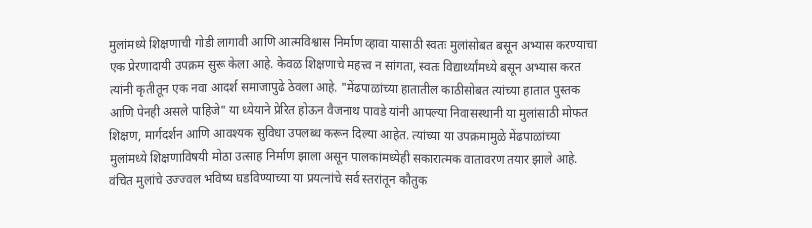मुलांमध्ये शिक्षणाची गोडी लागावी आणि आत्मविश्वास निर्माण व्हावा यासाठी स्वतः मुलांसोबत बसून अभ्यास करण्याचा एक प्रेरणादायी उपक्रम सुरू केला आहे. केवळ शिक्षणाचे महत्त्व न सांगता, स्वतः विद्यार्थ्यांमध्ये बसून अभ्यास करत त्यांनी कृतीतून एक नवा आदर्श समाजापुढे ठेवला आहे. "मेंढपाळांच्या हातातील काठीसोबत त्यांच्या हातात पुस्तक आणि पेनही असले पाहिजे" या ध्येयाने प्रेरित होऊन वैजनाथ पावडे यांनी आपल्या निवासस्थानी या मुलांसाठी मोफत शिक्षण, मार्गदर्शन आणि आवश्यक सुविधा उपलब्ध करून दिल्या आहेत. त्यांच्या या उपक्रमामुळे मेंढपाळांच्या मुलांमध्ये शिक्षणाविषयी मोठा उत्साह निर्माण झाला असून पालकांमध्येही सकारात्मक वातावरण तयार झाले आहे. वंचित मुलांचे उज्ज्वल भविष्य घडविण्याच्या या प्रयत्नांचे सर्व स्तरांतून कौतुक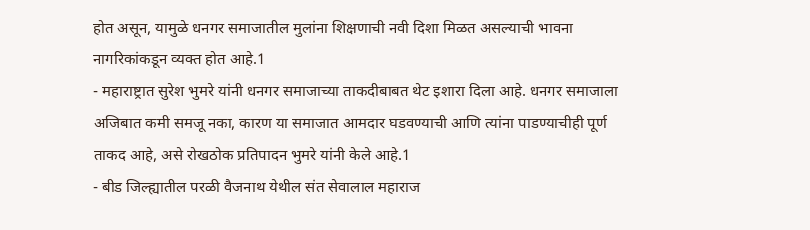होत असून, यामुळे धनगर समाजातील मुलांना शिक्षणाची नवी दिशा मिळत असल्याची भावना नागरिकांकडून व्यक्त होत आहे.1
- महाराष्ट्रात सुरेश भुमरे यांनी धनगर समाजाच्या ताकदीबाबत थेट इशारा दिला आहे. धनगर समाजाला अजिबात कमी समजू नका, कारण या समाजात आमदार घडवण्याची आणि त्यांना पाडण्याचीही पूर्ण ताकद आहे, असे रोखठोक प्रतिपादन भुमरे यांनी केले आहे.1
- बीड जिल्ह्यातील परळी वैजनाथ येथील संत सेवालाल महाराज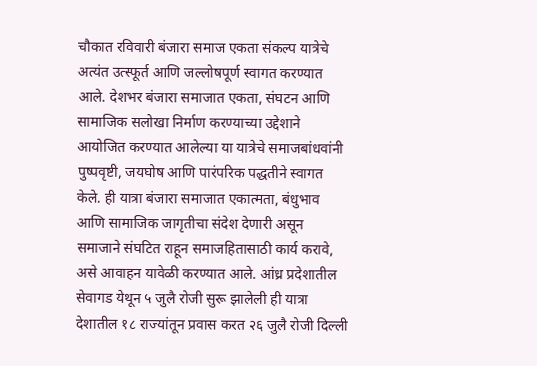चौकात रविवारी बंजारा समाज एकता संकल्प यात्रेचे अत्यंत उत्स्फूर्त आणि जल्लोषपूर्ण स्वागत करण्यात आले. देशभर बंजारा समाजात एकता, संघटन आणि सामाजिक सलोखा निर्माण करण्याच्या उद्देशाने आयोजित करण्यात आलेल्या या यात्रेचे समाजबांधवांनी पुष्पवृष्टी, जयघोष आणि पारंपरिक पद्धतीने स्वागत केले. ही यात्रा बंजारा समाजात एकात्मता, बंधुभाव आणि सामाजिक जागृतीचा संदेश देणारी असून समाजाने संघटित राहून समाजहितासाठी कार्य करावे, असे आवाहन यावेळी करण्यात आले. आंध्र प्रदेशातील सेवागड येथून ५ जुलै रोजी सुरू झालेली ही यात्रा देशातील १८ राज्यांतून प्रवास करत २६ जुलै रोजी दिल्ली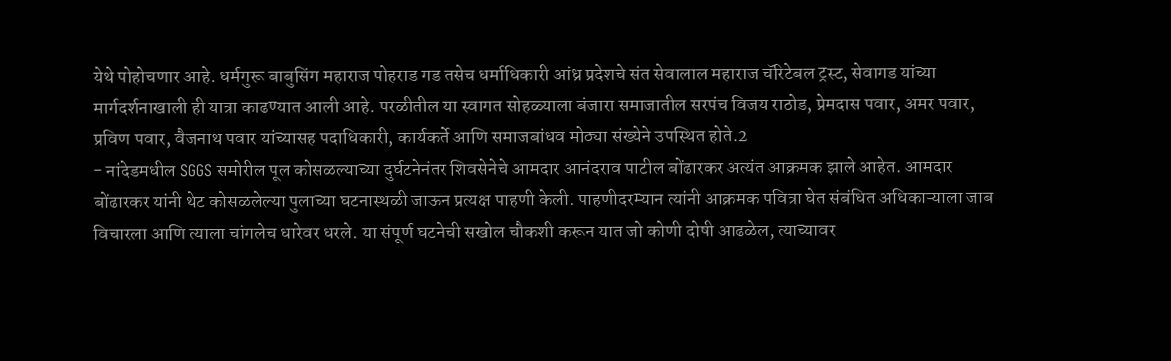येथे पोहोचणार आहे. धर्मगुरू बाबुसिंग महाराज पोहराड गड तसेच धर्माधिकारी आंध्र प्रदेशचे संत सेवालाल महाराज चॅरिटेबल ट्रस्ट, सेवागड यांच्या मार्गदर्शनाखाली ही यात्रा काढण्यात आली आहे. परळीतील या स्वागत सोहळ्याला बंजारा समाजातील सरपंच विजय राठोड, प्रेमदास पवार, अमर पवार, प्रविण पवार, वैजनाथ पवार यांच्यासह पदाधिकारी, कार्यकर्ते आणि समाजबांधव मोठ्या संख्येने उपस्थित होते.2
- नांदेडमधील SGGS समोरील पूल कोसळल्याच्या दुर्घटनेनंतर शिवसेनेचे आमदार आनंदराव पाटील बोंढारकर अत्यंत आक्रमक झाले आहेत. आमदार बोंढारकर यांनी थेट कोसळलेल्या पुलाच्या घटनास्थळी जाऊन प्रत्यक्ष पाहणी केली. पाहणीदरम्यान त्यांनी आक्रमक पवित्रा घेत संबंधित अधिकाऱ्याला जाब विचारला आणि त्याला चांगलेच धारेवर धरले. या संपूर्ण घटनेची सखोल चौकशी करून यात जो कोणी दोषी आढळेल, त्याच्यावर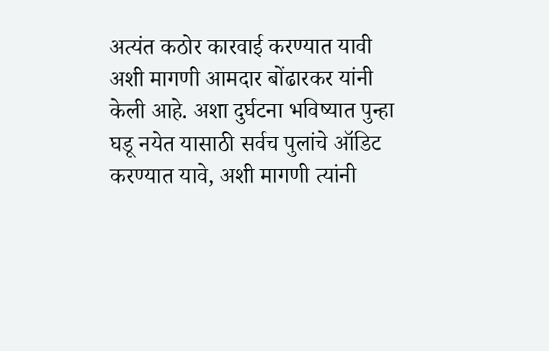अत्यंत कठोर कारवाई करण्यात यावी अशी मागणी आमदार बोंढारकर यांनी केली आहे. अशा दुर्घटना भविष्यात पुन्हा घडू नयेत यासाठी सर्वच पुलांचे ऑडिट करण्यात यावे, अशी मागणी त्यांनी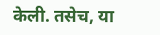केली. तसेच, या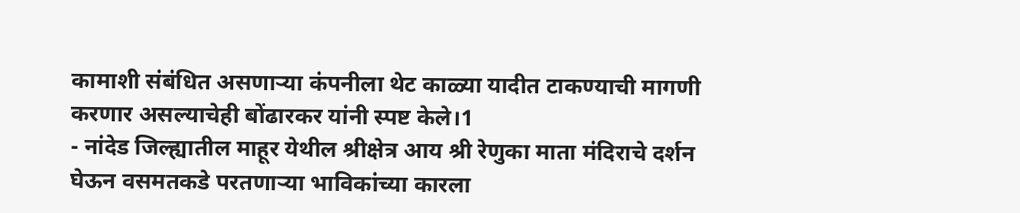कामाशी संबंधित असणाऱ्या कंपनीला थेट काळ्या यादीत टाकण्याची मागणी करणार असल्याचेही बोंढारकर यांनी स्पष्ट केले।1
- नांदेड जिल्ह्यातील माहूर येथील श्रीक्षेत्र आय श्री रेणुका माता मंदिराचे दर्शन घेऊन वसमतकडे परतणाऱ्या भाविकांच्या कारला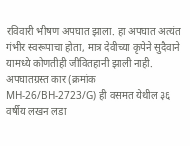रविवारी भीषण अपघात झाला. हा अपघात अत्यंत गंभीर स्वरूपाचा होता, मात्र देवीच्या कृपेने सुदैवाने यामध्ये कोणतीही जीवितहानी झाली नाही. अपघातग्रस्त कार (क्रमांक MH-26/BH-2723/G) ही वसमत येथील ३६ वर्षीय लखन लडा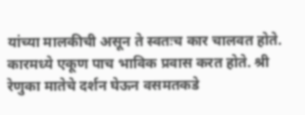यांच्या मालकीची असून ते स्वतःच कार चालवत होते. कारमध्ये एकूण पाच भाविक प्रवास करत होते. श्री रेणुका मातेचे दर्शन घेऊन वसमतकडे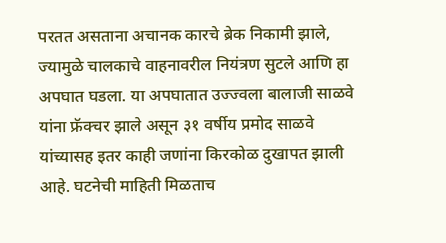परतत असताना अचानक कारचे ब्रेक निकामी झाले, ज्यामुळे चालकाचे वाहनावरील नियंत्रण सुटले आणि हा अपघात घडला. या अपघातात उज्ज्वला बालाजी साळवे यांना फ्रॅक्चर झाले असून ३१ वर्षीय प्रमोद साळवे यांच्यासह इतर काही जणांना किरकोळ दुखापत झाली आहे. घटनेची माहिती मिळताच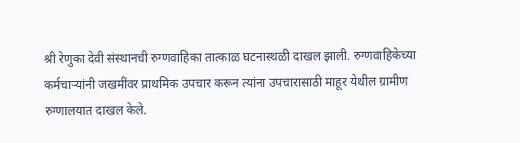श्री रेणुका देवी संस्थानची रुग्णवाहिका तात्काळ घटनास्थळी दाखल झाली. रुग्णवाहिकेच्या कर्मचाऱ्यांनी जखमींवर प्राथमिक उपचार करून त्यांना उपचारासाठी माहूर येथील ग्रामीण रुग्णालयात दाखल केले.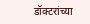डॉक्टरांच्या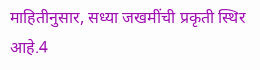माहितीनुसार, सध्या जखमींची प्रकृती स्थिर आहे.4